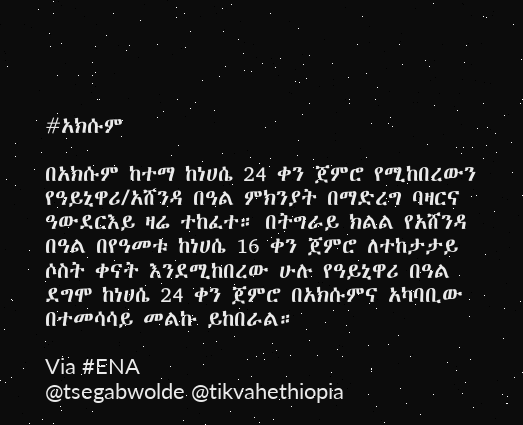#አክሱም

በአክሱም ከተማ ከነሀሴ 24 ቀን ጀምሮ የሚከበረውን የዓይኒዋሪ/አሸንዳ በዓል ምክንያት በማድረግ ባዛርና ዓውደርእይ ዛሬ ተከፈተ። በትግራይ ክልል የአሸንዳ በዓል በየዓመቱ ከነሀሴ 16 ቀን ጀምሮ ለተከታታይ ሶስት ቀናት እንደሚከበረው ሁሉ የዓይኒዋሪ በዓል ደግሞ ከነሀሴ 24 ቀን ጀምሮ በአክሱምና አካባቢው በተመሳሳይ መልኩ ይከበራል።

Via #ENA
@tsegabwolde @tikvahethiopia